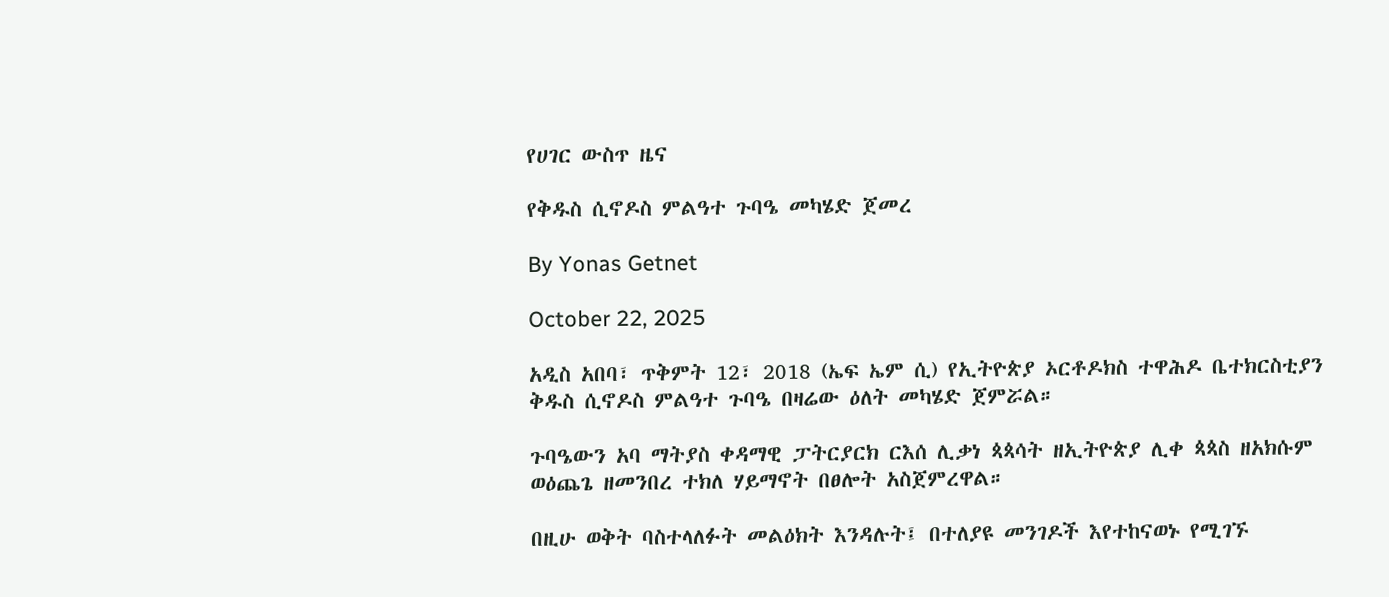የሀገር ውስጥ ዜና

የቅዱስ ሲኖዶስ ምልዓተ ጉባዔ መካሄድ ጀመረ

By Yonas Getnet

October 22, 2025

አዲስ አበባ፣ ጥቅምት 12፣ 2018 (ኤፍ ኤም ሲ) የኢትዮጵያ ኦርቶዶክስ ተዋሕዶ ቤተክርስቲያን ቅዱስ ሲኖዶስ ምልዓተ ጉባዔ በዛሬው ዕለት መካሄድ ጀምሯል።

ጉባዔውን አባ ማትያስ ቀዳማዊ ፓትርያርክ ርእሰ ሊቃነ ጳጳሳት ዘኢትዮጵያ ሊቀ ጳጳስ ዘአክሱም ወዕጨጌ ዘመንበረ ተክለ ሃይማኖት በፀሎት አስጀምረዋል።

በዚሁ ወቅት ባስተላለፉት መልዕክት እንዳሉት፤ በተለያዩ መንገዶች እየተከናወኑ የሚገኙ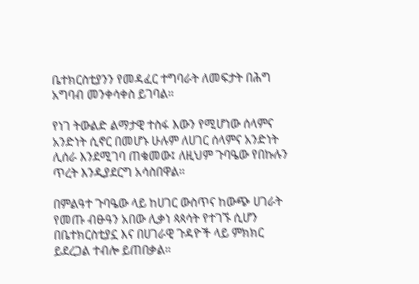ቤተክርስቲያንን የመዳፈር ተግባራት ለመፍታት በሕግ አግባብ መንቀሳቀስ ይገባል።

የነገ ትውልድ ልማታዊ ተስፋ እውን የሚሆነው ሰላምና አንድነት ሲኖር በመሆኑ ሁሉም ለሀገር ሰላምና አንድነት ሊሰራ እንደሚገባ ጠቁመው፤ ለዚህም ጉባዔው የበኩሉን ጥረት እንዲያደርግ አሳስበዋል።

በምልዓተ ጉባዔው ላይ ከሀገር ውስጥና ከውጭ ሀገራት የመጡ ብፁዓን አበው ሊቃነ ጳጳሳት የተገኙ ሲሆን በቤተክርስቲያኗ እና በሀገራዊ ጉዳዮች ላይ ምክክር ይደረጋል ተብሎ ይጠበቃል።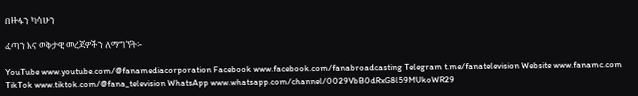በዙፋን ካሳሁን

ፈጣን እና ወቅታዊ መረጃዎችን ለማግኘት፡-

YouTube www.youtube.com/@fanamediacorporation Facebook www.facebook.com/fanabroadcasting Telegram t.me/fanatelevision Website www.fanamc.com TikTok www.tiktok.com/@fana_television WhatsApp www.whatsapp.com/channel/0029VbB0dRxG8l59MUkoWR29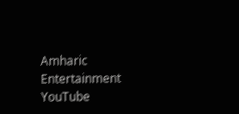Amharic Entertainment YouTube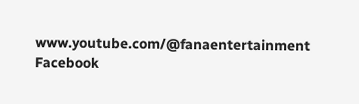www.youtube.com/@fanaentertainment Facebook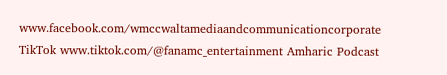www.facebook.com/wmccwaltamediaandcommunicationcorporate TikTok www.tiktok.com/@fanamc_entertainment Amharic Podcast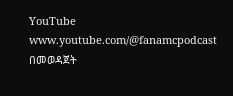YouTube www.youtube.com/@fanamcpodcast በመወዳጀት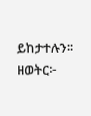ይከታተሉን፡፡ ዘወትር፦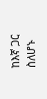ከእኛ ጋር ስለሆኑ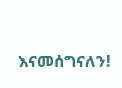እናመሰግናለን!